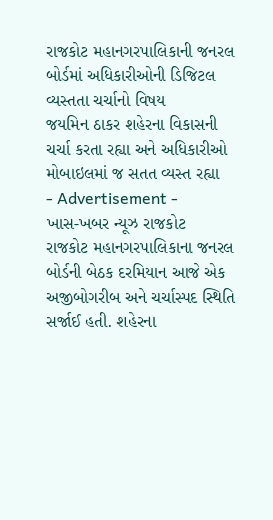રાજકોટ મહાનગરપાલિકાની જનરલ બોર્ડમાં અધિકારીઓની ડિજિટલ વ્યસ્તતા ચર્ચાનો વિષય
જયમિન ઠાકર શહેરના વિકાસની ચર્ચા કરતા રહ્યા અને અધિકારીઓ મોબાઇલમાં જ સતત વ્યસ્ત રહ્યા
- Advertisement -
ખાસ-ખબર ન્યૂઝ રાજકોટ
રાજકોટ મહાનગરપાલિકાના જનરલ બોર્ડની બેઠક દરમિયાન આજે એક અજીબોગરીબ અને ચર્ચાસ્પદ સ્થિતિ સર્જાઈ હતી. શહેરના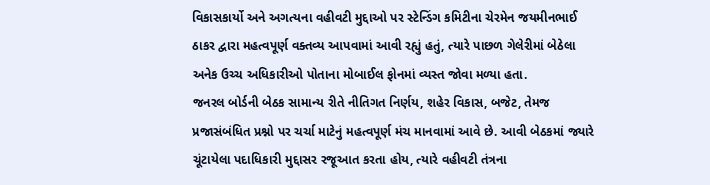વિકાસકાર્યો અને અગત્યના વહીવટી મુદ્દાઓ પર સ્ટેન્ડિંગ કમિટીના ચેરમેન જયમીનભાઈ ઠાકર દ્વારા મહત્વપૂર્ણ વક્તવ્ય આપવામાં આવી રહ્યું હતું, ત્યારે પાછળ ગેલેરીમાં બેઠેલા અનેક ઉચ્ચ અધિકારીઓ પોતાના મોબાઈલ ફોનમાં વ્યસ્ત જોવા મળ્યા હતા.
જનરલ બોર્ડની બેઠક સામાન્ય રીતે નીતિગત નિર્ણય, શહેર વિકાસ, બજેટ, તેમજ પ્રજાસંબંધિત પ્રશ્નો પર ચર્ચા માટેનું મહત્વપૂર્ણ મંચ માનવામાં આવે છે. આવી બેઠકમાં જ્યારે ચૂંટાયેલા પદાધિકારી મુદ્દાસર રજૂઆત કરતા હોય, ત્યારે વહીવટી તંત્રના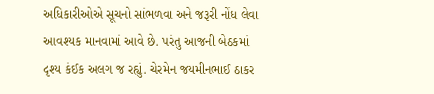અધિકારીઓએ સૂચનો સાંભળવા અને જરૂરી નોંધ લેવા આવશ્યક માનવામાં આવે છે. પરંતુ આજની બેઠકમાં દૃશ્ય કંઈક અલગ જ રહ્યું. ચેરમેન જયમીનભાઈ ઠાકર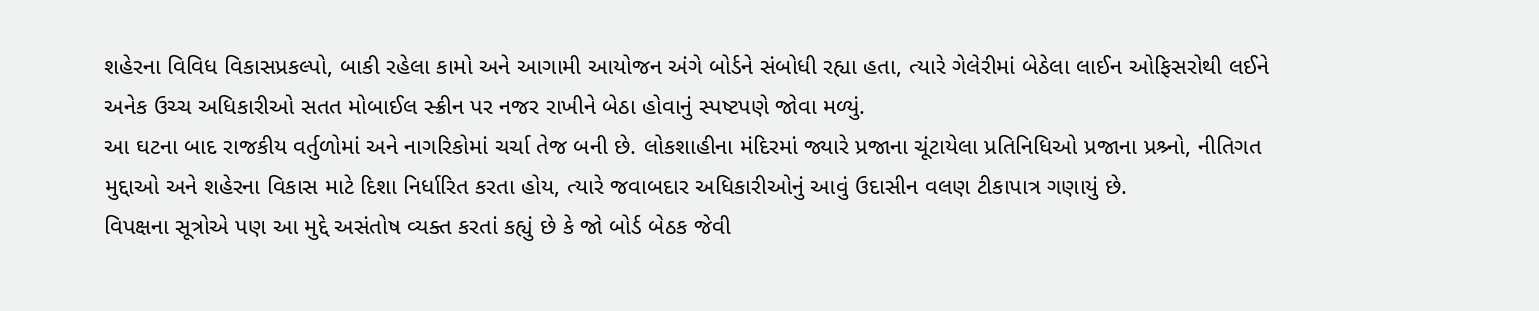શહેરના વિવિધ વિકાસપ્રકલ્પો, બાકી રહેલા કામો અને આગામી આયોજન અંગે બોર્ડને સંબોધી રહ્યા હતા, ત્યારે ગેલેરીમાં બેઠેલા લાઈન ઓફિસરોથી લઈને અનેક ઉચ્ચ અધિકારીઓ સતત મોબાઈલ સ્ક્રીન પર નજર રાખીને બેઠા હોવાનું સ્પષ્ટપણે જોવા મળ્યું.
આ ઘટના બાદ રાજકીય વર્તુળોમાં અને નાગરિકોમાં ચર્ચા તેજ બની છે. લોકશાહીના મંદિરમાં જ્યારે પ્રજાના ચૂંટાયેલા પ્રતિનિધિઓ પ્રજાના પ્રશ્ર્નો, નીતિગત મુદ્દાઓ અને શહેરના વિકાસ માટે દિશા નિર્ધારિત કરતા હોય, ત્યારે જવાબદાર અધિકારીઓનું આવું ઉદાસીન વલણ ટીકાપાત્ર ગણાયું છે.
વિપક્ષના સૂત્રોએ પણ આ મુદ્દે અસંતોષ વ્યક્ત કરતાં કહ્યું છે કે જો બોર્ડ બેઠક જેવી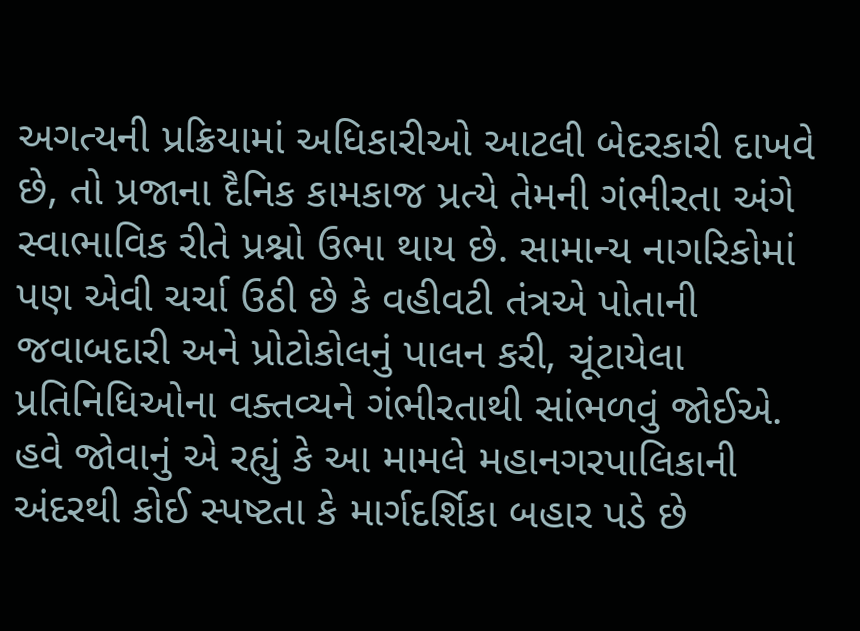અગત્યની પ્રક્રિયામાં અધિકારીઓ આટલી બેદરકારી દાખવે છે, તો પ્રજાના દૈનિક કામકાજ પ્રત્યે તેમની ગંભીરતા અંગે સ્વાભાવિક રીતે પ્રશ્નો ઉભા થાય છે. સામાન્ય નાગરિકોમાં પણ એવી ચર્ચા ઉઠી છે કે વહીવટી તંત્રએ પોતાની જવાબદારી અને પ્રોટોકોલનું પાલન કરી, ચૂંટાયેલા પ્રતિનિધિઓના વક્તવ્યને ગંભીરતાથી સાંભળવું જોઈએ. હવે જોવાનું એ રહ્યું કે આ મામલે મહાનગરપાલિકાની અંદરથી કોઈ સ્પષ્ટતા કે માર્ગદર્શિકા બહાર પડે છે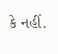કે નહીં.